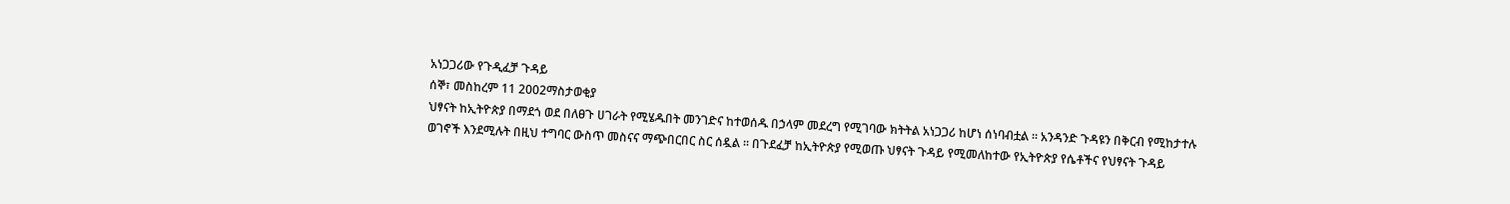አነጋጋሪው የጉዲፈቻ ጉዳይ
ሰኞ፣ መስከረም 11 2002ማስታወቂያ
ህፃናት ከኢትዮጵያ በማደጎ ወደ በለፀጉ ሀገራት የሚሄዱበት መንገድና ከተወሰዱ በኃላም መደረግ የሚገባው ክትትል አነጋጋሪ ከሆነ ሰነባብቷል ። አንዳንድ ጉዳዩን በቅርብ የሚከታተሉ ወገኖች እንደሚሉት በዚህ ተግባር ውስጥ መስናና ማጭበርበር ስር ሰዷል ። በጉደፈቻ ከኢትዮጵያ የሚወጡ ህፃናት ጉዳይ የሚመለከተው የኢትዮጵያ የሴቶችና የህፃናት ጉዳይ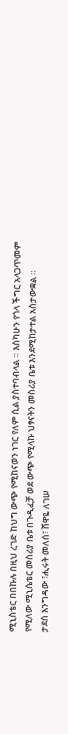ሚኒስቴር በበኩሉ በዚህ ረገድ ከህግ ውጭ የሚከናወን ነገር የለም ሲል ያስተባብላል ። እስካሁን የጎላ ችግር አላጋጥመም የሚለው ሚኒሴቴር መስሪያ ቤቱ በጉዲፈቻ ወደ ውጭ የሚላኩ ህፃናትን መስሪያ ቤቱ እንደሚከታተል አስታውቋል ።
ታደሰ እንግዳው ፣ሒሩት መለሰ፣ ሸዋዬ ለገሠ